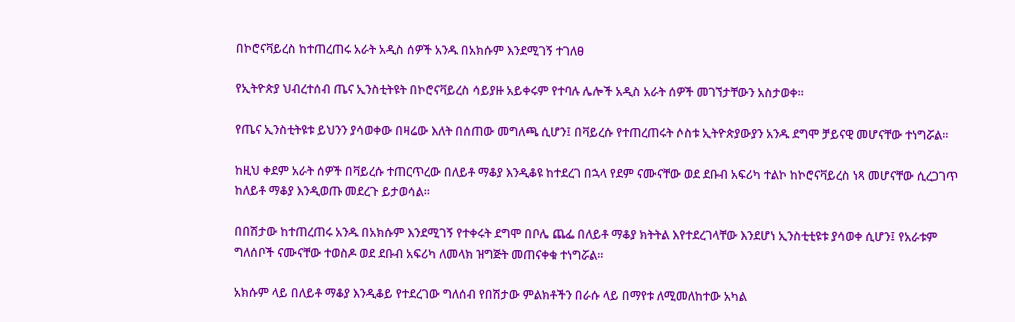በኮሮናቫይረስ ከተጠረጠሩ አራት አዲስ ሰዎች አንዱ በአክሱም እንደሚገኝ ተገለፀ

የኢትዮጵያ ህብረተሰብ ጤና ኢንስቲትዩት በኮሮናቫይረስ ሳይያዙ አይቀሩም የተባሉ ሌሎች አዲስ አራት ሰዎች መገኘታቸውን አስታወቀ።

የጤና ኢንስቲትዩቱ ይህንን ያሳወቀው በዛሬው እለት በሰጠው መግለጫ ሲሆን፤ በቫይረሱ የተጠረጠሩት ሶስቱ ኢትዮጵያውያን አንዱ ደግሞ ቻይናዊ መሆናቸው ተነግሯል።

ከዚህ ቀደም አራት ሰዎች በቫይረሱ ተጠርጥረው በለይቶ ማቆያ እንዲቆዩ ከተደረገ በኋላ የደም ናሙናቸው ወደ ደቡብ አፍሪካ ተልኮ ከኮሮናቫይረስ ነጻ መሆናቸው ሲረጋገጥ ከለይቶ ማቆያ እንዲወጡ መደረጉ ይታወሳል።

በበሽታው ከተጠረጠሩ አንዱ በአክሱም እንደሚገኝ የተቀሩት ደግሞ በቦሌ ጨፌ በለይቶ ማቆያ ክትትል እየተደረገላቸው እንደሆነ ኢንስቲቲዩቱ ያሳወቀ ሲሆን፤ የአራቱም ግለሰቦች ናሙናቸው ተወስዶ ወደ ደቡብ አፍሪካ ለመላክ ዝግጅት መጠናቀቁ ተነግሯል።

አክሱም ላይ በለይቶ ማቆያ እንዲቆይ የተደረገው ግለሰብ የበሽታው ምልክቶችን በራሱ ላይ በማየቱ ለሚመለከተው አካል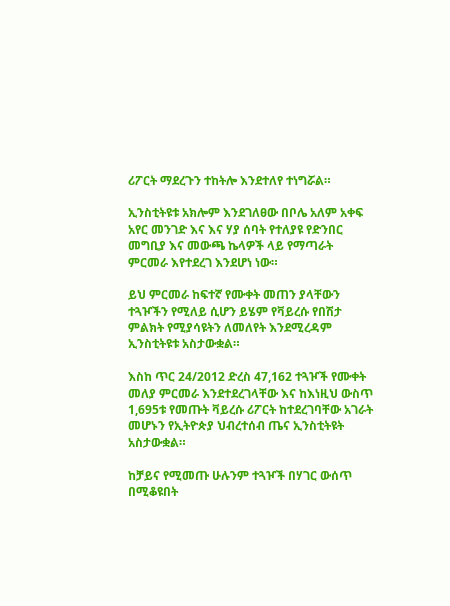ሪፖርት ማደረጉን ተከትሎ እንደተለየ ተነግሯል።

ኢንስቲትዩቱ አክሎም እንደገለፀው በቦሌ አለም አቀፍ አየር መንገድ እና እና ሃያ ሰባት የተለያዩ የድንበር መግቢያ እና መውጫ ኬላዎች ላይ የማጣራት ምርመራ እየተደረገ እንደሆነ ነው።

ይህ ምርመራ ከፍተኛ የሙቀት መጠን ያላቸውን ተጓዦችን የሚለይ ሲሆን ይሄም የቫይረሱ የበሽታ ምልክት የሚያሳዩትን ለመለየት እንደሚረዳም ኢንስቲትዩቱ አስታውቋል።

እስከ ጥር 24/2012 ድረስ 47,162 ተጓዦች የሙቀት መለያ ምርመራ እንደተደረገላቸው እና ከእነዚህ ውስጥ 1,695ቱ የመጡት ቫይረሱ ሪፖርት ከተደረገባቸው አገራት መሆኑን የኢትዮጵያ ህብረተሰብ ጤና ኢንስቲትዩት አስታውቋል።

ከቻይና የሚመጡ ሁሉንም ተጓዦች በሃገር ውሰጥ በሚቆዩበት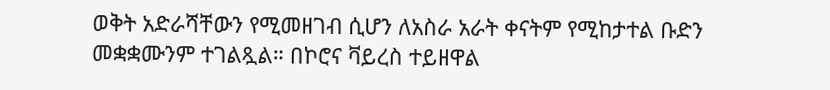ወቅት አድራሻቸውን የሚመዘገብ ሲሆን ለአስራ አራት ቀናትም የሚከታተል ቡድን መቋቋሙንም ተገልጿል። በኮሮና ቫይረስ ተይዘዋል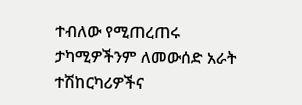ተብለው የሚጠረጠሩ ታካሚዎችንም ለመውሰድ አራት ተሽከርካሪዎችና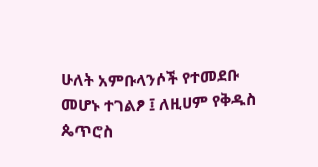ሁለት አምቡላንሶች የተመደቡ መሆኑ ተገልፆ ፤ ለዚሀም የቅዱስ ጴጥሮስ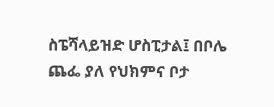ስፔሻላይዝድ ሆስፒታል፤ በቦሌ ጨፌ ያለ የህክምና ቦታ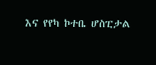እና የየካ ኮተቤ ሆስፒታል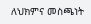ለህክምና መስጫነት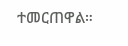ተመርጠዋል።